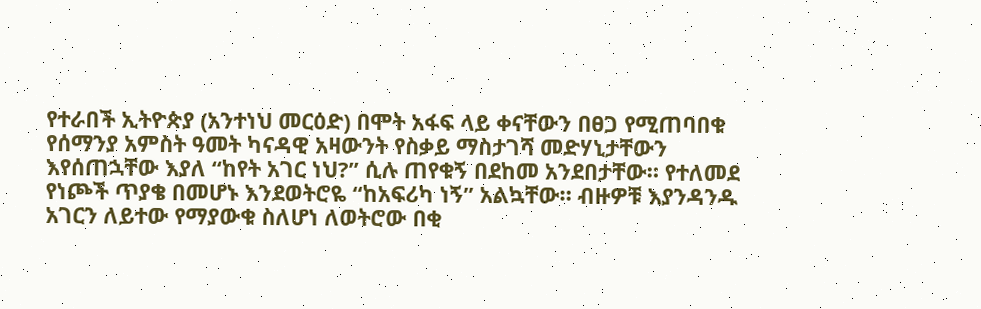የተራበች ኢትዮጵያ (አንተነህ መርዕድ) በሞት አፋፍ ላይ ቀናቸውን በፀጋ የሚጠባበቁ የሰማንያ አምስት ዓመት ካናዳዊ አዛውንት የስቃይ ማስታገሻ መድሃኒታቸውን እየሰጠኋቸው እያለ “ከየት አገር ነህ?” ሲሉ ጠየቁኝ በደከመ አንደበታቸው። የተለመደ የነጮች ጥያቄ በመሆኑ እንደወትሮዬ “ከአፍሪካ ነኝ” አልኳቸው። ብዙዎቹ እያንዳንዱ አገርን ለይተው የማያውቁ ስለሆነ ለወትሮው በቂ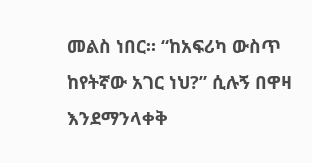መልስ ነበር። “ከአፍሪካ ውስጥ ከየትኛው አገር ነህ?” ሲሉኝ በዋዛ እንደማንላቀቅ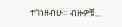ተገነዘብሁ። ብዙዎቹ...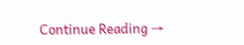Continue Reading →